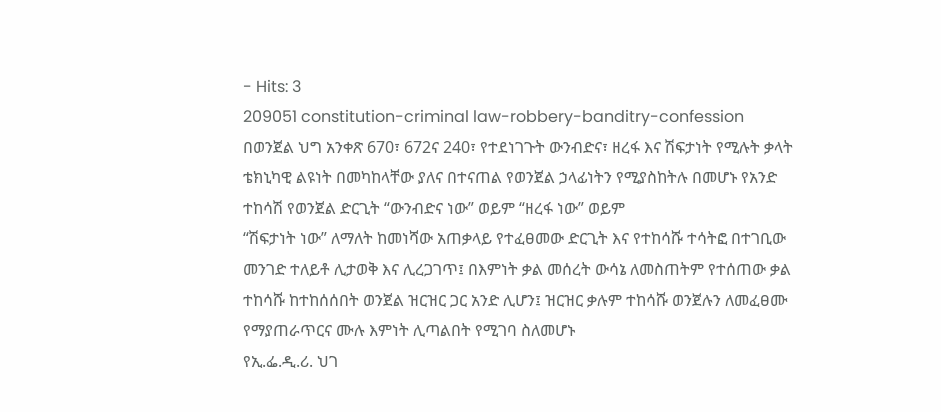- Hits: 3
209051 constitution-criminal law-robbery-banditry-confession
በወንጀል ህግ አንቀጽ 670፣ 672ና 240፣ የተደነገጉት ውንብድና፣ ዘረፋ እና ሽፍታነት የሚሉት ቃላት ቴክኒካዊ ልዩነት በመካከላቸው ያለና በተናጠል የወንጀል ኃላፊነትን የሚያስከትሉ በመሆኑ የአንድ ተከሳሽ የወንጀል ድርጊት “ውንብድና ነው” ወይም “ዘረፋ ነው” ወይም
“ሽፍታነት ነው” ለማለት ከመነሻው አጠቃላይ የተፈፀመው ድርጊት እና የተከሳሹ ተሳትፎ በተገቢው መንገድ ተለይቶ ሊታወቅ እና ሊረጋገጥ፤ በእምነት ቃል መሰረት ውሳኔ ለመስጠትም የተሰጠው ቃል ተከሳሹ ከተከሰሰበት ወንጀል ዝርዝር ጋር አንድ ሊሆን፤ ዝርዝር ቃሉም ተከሳሹ ወንጀሉን ለመፈፀሙ የማያጠራጥርና ሙሉ እምነት ሊጣልበት የሚገባ ስለመሆኑ
የኢ.ፌ.ዲ.ሪ. ህገ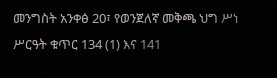መንግስት አንቀፅ 20፣ የወንጀለኛ መቅጫ ህግ ሥነ ሥርዓት ቁጥር 134 (1) እና 141